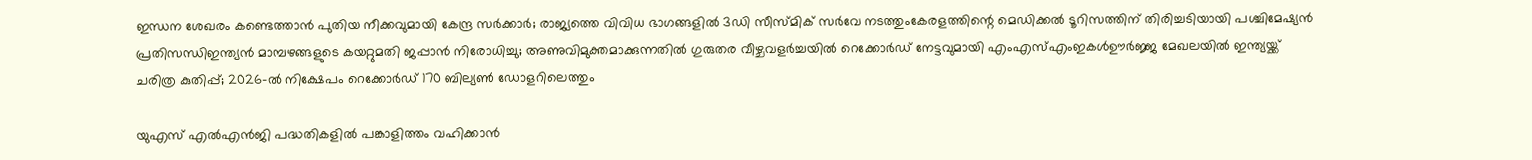ഇന്ധന ശേഖരം കണ്ടെത്താൻ പുതിയ നീക്കവുമായി കേന്ദ്ര സര്‍ക്കാര്‍; രാജ്യത്തെ വിവിധ ഭാഗങ്ങളില്‍ 3ഡി സീസ്മിക് സര്‍വേ നടത്തുംകേരളത്തിന്റെ മെഡിക്കല്‍ ടൂറിസത്തിന് തിരിച്ചടിയായി പശ്ചിമേഷ്യന്‍ പ്രതിസന്ധിഇന്ത്യൻ മാമ്പഴങ്ങളുടെ കയറ്റുമതി ജപ്പാൻ നിരോധിച്ചു; അണുവിമുക്തമാക്കുന്നതിൽ ഗുരുതര വീഴ്ചവളർച്ചയിൽ റെക്കോർഡ് നേട്ടവുമായി എംഎസ്എംഇകൾഊർജ്ജ മേഖലയിൽ ഇന്ത്യയ്ക്ക് ചരിത്ര കുതിപ്പ്; 2026-ൽ നിക്ഷേപം റെക്കോർഡ് 170 ബില്യൺ ഡോളറിലെത്തും

യുഎസ് എല്‍എന്‍ജി പദ്ധതികളില്‍ പങ്കാളിത്തം വഹിക്കാന്‍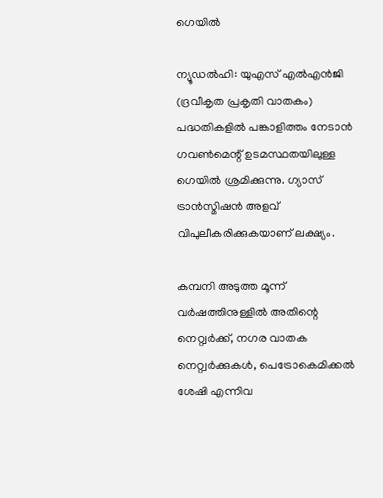ഗെയില്‍

ന്യൂഡല്‍ഹി: യുഎസ് എല്‍എന്‍ജി (ദ്രവീകൃത പ്രകൃതി വാതകം) പദ്ധതികളില്‍ പങ്കാളിത്തം നേടാന്‍ ഗവണ്‍മെന്റ് ഉടമസ്ഥതയിലുള്ള ഗെയില്‍ ശ്രമിക്കുന്നു. ഗ്യാസ് ട്രാന്‍സ്മിഷന്‍ അളവ് വിപുലീകരിക്കുകയാണ് ലക്ഷ്യം.

കമ്പനി അടുത്ത മൂന്ന് വര്‍ഷത്തിനുള്ളില്‍ അതിന്റെ നെറ്റ്വര്‍ക്ക്, നഗര വാതക നെറ്റ്വര്‍ക്കുകള്‍, പെട്രോകെമിക്കല്‍ ശേഷി എന്നിവ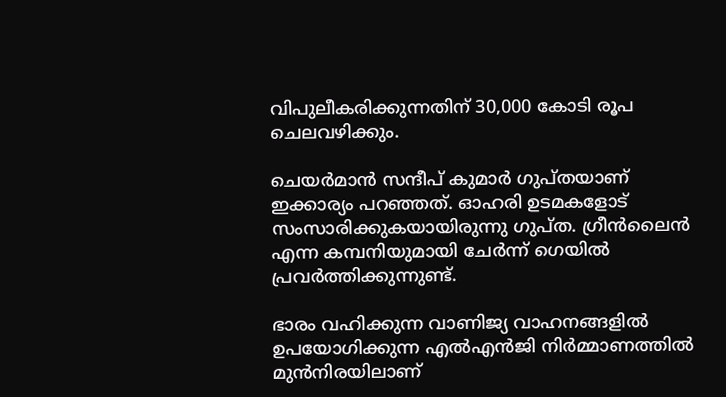വിപുലീകരിക്കുന്നതിന് 30,000 കോടി രൂപ ചെലവഴിക്കും.

ചെയര്‍മാന്‍ സന്ദീപ് കുമാര്‍ ഗുപ്തയാണ് ഇക്കാര്യം പറഞ്ഞത്. ഓഹരി ഉടമകളോട് സംസാരിക്കുകയായിരുന്നു ഗുപ്ത. ഗ്രീന്‍ലൈന്‍ എന്ന കമ്പനിയുമായി ചേര്‍ന്ന് ഗെയില്‍ പ്രവര്‍ത്തിക്കുന്നുണ്ട്.

ഭാരം വഹിക്കുന്ന വാണിജ്യ വാഹനങ്ങളില്‍ ഉപയോഗിക്കുന്ന എല്‍എന്‍ജി നിര്‍മ്മാണത്തില്‍ മുന്‍നിരയിലാണ്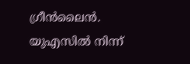ഗ്രീന്‍ലൈന്‍. യുഎസില്‍ നിന്ന്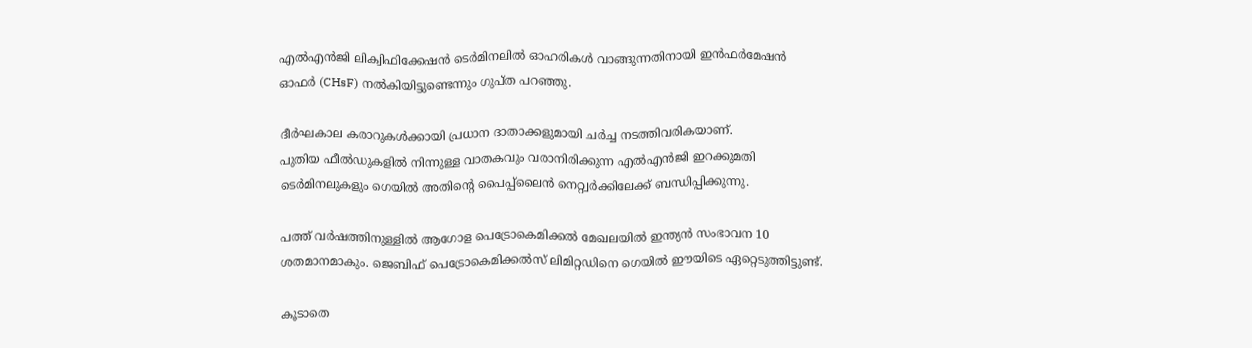എല്‍എന്‍ജി ലിക്വിഫിക്കേഷന്‍ ടെര്‍മിനലില്‍ ഓഹരികള്‍ വാങ്ങുന്നതിനായി ഇന്‍ഫര്‍മേഷന്‍ ഓഫര്‍ (CHsF) നല്‍കിയിട്ടുണ്ടെന്നും ഗുപ്ത പറഞ്ഞു.

ദീര്‍ഘകാല കരാറുകള്‍ക്കായി പ്രധാന ദാതാക്കളുമായി ചര്‍ച്ച നടത്തിവരികയാണ്.
പുതിയ ഫീല്‍ഡുകളില്‍ നിന്നുള്ള വാതകവും വരാനിരിക്കുന്ന എല്‍എന്‍ജി ഇറക്കുമതി ടെര്‍മിനലുകളും ഗെയില്‍ അതിന്റെ പൈപ്പ്‌ലൈന്‍ നെറ്റ്വര്‍ക്കിലേക്ക് ബന്ധിപ്പിക്കുന്നു.

പത്ത് വര്‍ഷത്തിനുള്ളില്‍ ആഗോള പെട്രോകെമിക്കല്‍ മേഖലയില്‍ ഇന്ത്യന്‍ സംഭാവന 10 ശതമാനമാകും. ജെബിഫ് പെട്രോകെമിക്കല്‍സ് ലിമിറ്റഡിനെ ഗെയില്‍ ഈയിടെ ഏറ്റെടുത്തിട്ടുണ്ട്.

കൂടാതെ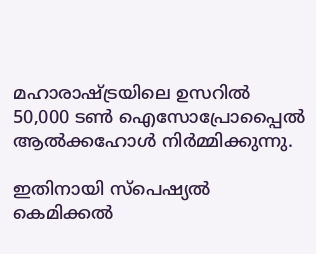മഹാരാഷ്ട്രയിലെ ഉസറില്‍ 50,000 ടണ്‍ ഐസോപ്രോപ്പൈല്‍ ആല്‍ക്കഹോള്‍ നിര്‍മ്മിക്കുന്നു.

ഇതിനായി സ്‌പെഷ്യല്‍ കെമിക്കല്‍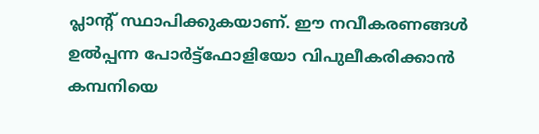പ്ലാന്റ് സ്ഥാപിക്കുകയാണ്. ഈ നവീകരണങ്ങള്‍ ഉല്‍പ്പന്ന പോര്‍ട്ട്‌ഫോളിയോ വിപുലീകരിക്കാന്‍ കമ്പനിയെ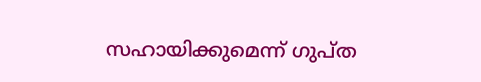സഹായിക്കുമെന്ന് ഗുപ്ത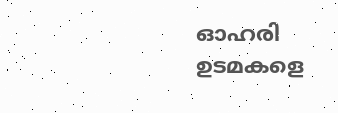ഓഹരി ഉടമകളെ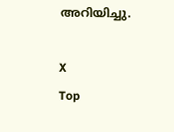അറിയിച്ചു.

X
Top